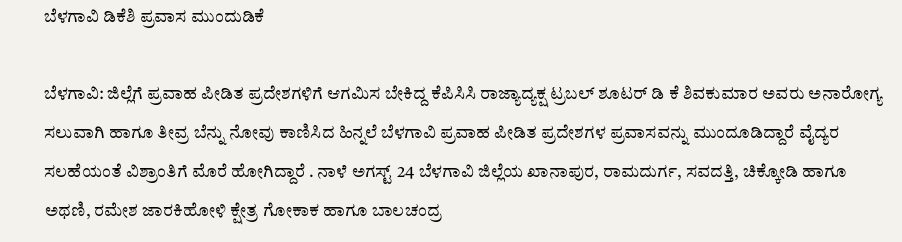ಬೆಳಗಾವಿ ಡಿಕೆಶಿ ಪ್ರವಾಸ ಮುಂದುಡಿಕೆ

ಬೆಳಗಾವಿ: ಜಿಲ್ಲೆಗೆ ಪ್ರವಾಹ ಪೀಡಿತ ಪ್ರದೇಶಗಳಿಗೆ ಆಗಮಿಸ ಬೇಕಿದ್ದ ಕೆಪಿಸಿಸಿ ರಾಜ್ಯಾದ್ಯಕ್ಷ ಟ್ರಬಲ್ ಶೂಟರ್ ಡಿ ಕೆ ಶಿವಕುಮಾರ ಅವರು ಅನಾರೋಗ್ಯ ಸಲುವಾಗಿ ಹಾಗೂ ತೀವ್ರ ಬೆನ್ನು ನೋವು ಕಾಣಿಸಿದ ಹಿನ್ನಲೆ ಬೆಳಗಾವಿ ಪ್ರವಾಹ ಪೀಡಿತ ಪ್ರದೇಶಗಳ ಪ್ರವಾಸವನ್ನು ಮುಂದೂಡಿದ್ದಾರೆ ವೈದ್ಯರ ಸಲಹೆಯಂತೆ ವಿಶ್ರಾಂತಿಗೆ ಮೊರೆ ಹೋಗಿದ್ದಾರೆ . ನಾಳೆ ಅಗಸ್ಟ್ 24 ಬೆಳಗಾವಿ ಜಿಲ್ಲೆಯ ‌ಖಾನಾಪುರ, ರಾಮದುರ್ಗ, ಸವದತ್ತಿ, ಚಿಕ್ಕೋಡಿ ಹಾಗೂ ಅಥಣಿ, ರಮೇಶ ಜಾರಕಿಹೋಳಿ ಕ್ಷೇತ್ರ ಗೋಕಾಕ ಹಾಗೂ ಬಾಲಚಂದ್ರ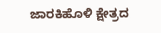ಜಾರಕಿಹೊಳಿ ಕ್ಷೇತ್ರದ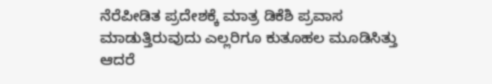ನೆರೆಪೀಡಿತ ಪ್ರದೇಶಕ್ಕೆ ಮಾತ್ರ ಡಿಕೆಶಿ ಪ್ರವಾಸ ಮಾಡುತ್ತಿರುವುದು ಎಲ್ಲರಿಗೂ ಕುತೂಹಲ ಮೂಡಿಸಿತ್ತು ಆದರೆ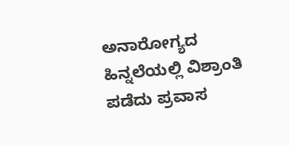ಅನಾರೋಗ್ಯದ ಹಿನ್ನಲೆಯಲ್ಲಿ ವಿಶ್ರಾಂತಿ ಪಡೆದು ಪ್ರವಾಸ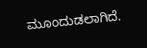ಮೂಂದುಡಲಾಗಿದೆ.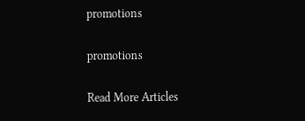promotions

promotions

Read More Articles